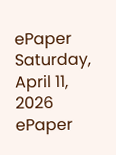ePaper
Saturday, April 11, 2026
ePaper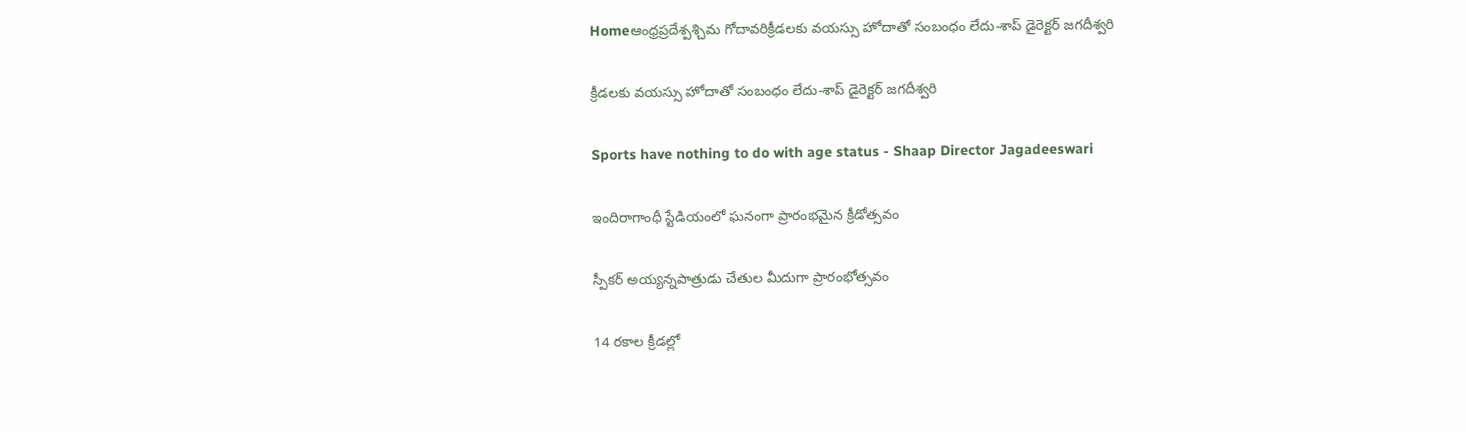Homeఆంధ్రప్రదేశ్పశ్చిమ గోదావరిక్రీడలకు వయస్సు హోదాతో సంబంధం లేదు-శాప్ డైరెక్టర్ జగదీశ్వరి

క్రీడలకు వయస్సు హోదాతో సంబంధం లేదు-శాప్ డైరెక్టర్ జగదీశ్వరి

Sports have nothing to do with age status - Shaap Director Jagadeeswari

ఇందిరాగాంధీ స్టేడియంలో ఘనంగా ప్రారంభమైన క్రీడోత్సవం

స్పీకర్ అయ్యన్నపాత్రుడు చేతుల మీదుగా ప్రారంభోత్సవం

14 రకాల క్రీడల్లో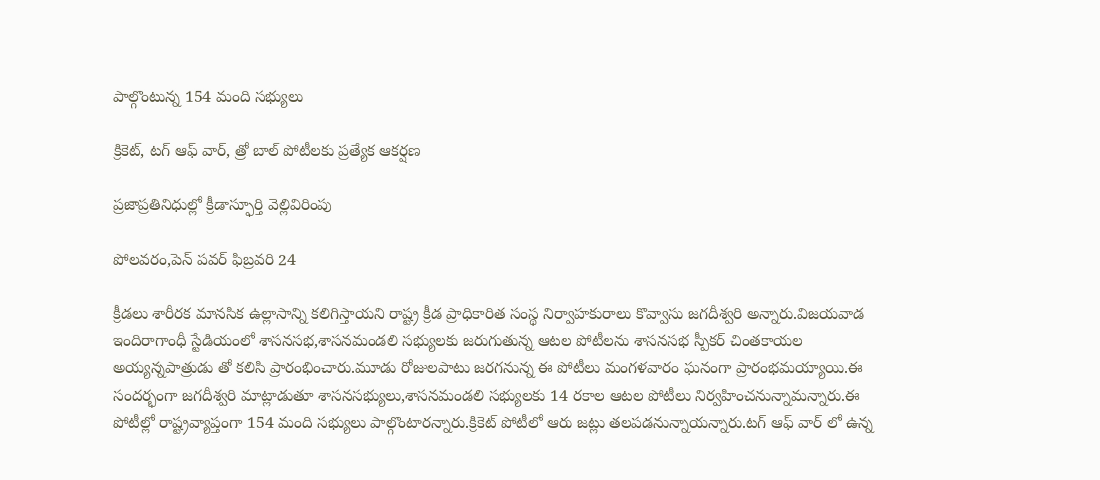పాల్గొంటున్న 154 మంది సభ్యులు

క్రికెట్, టగ్ ఆఫ్ వార్, త్రో బాల్ పోటీలకు ప్రత్యేక ఆకర్షణ

ప్రజాప్రతినిధుల్లో క్రీడాస్ఫూర్తి వెల్లివిరింపు

పోలవరం,పెన్ పవర్ ఫిబ్రవరి 24

క్రీడలు శారీరక మానసిక ఉల్లాసాన్ని కలిగిస్తాయని రాష్ట్ర క్రీడ ప్రాధికారిత సంస్థ నిర్వాహకురాలు కొవ్వాసు జగదీశ్వరి అన్నారు.విజయవాడ ఇందిరాగాంధీ స్టేడియంలో శాసనసభ,శాసనమండలి సభ్యులకు జరుగుతున్న ఆటల పోటీలను శాసనసభ స్పీకర్ చింతకాయల అయ్యన్నపాత్రుడు తో కలిసి ప్రారంభించారు.మూడు రోజులపాటు జరగనున్న ఈ పోటీలు మంగళవారం ఘనంగా ప్రారంభమయ్యాయి.ఈ సందర్భంగా జగదీశ్వరి మాట్లాడుతూ శాసనసభ్యులు,శాసనమండలి సభ్యులకు 14 రకాల ఆటల పోటీలు నిర్వహించనున్నామన్నారు.ఈ పోటీల్లో రాష్ట్రవ్యాప్తంగా 154 మంది సభ్యులు పాల్గొంటారన్నారు.క్రికెట్ పోటీలో ఆరు జట్లు తలపడనున్నాయన్నారు.టగ్ ఆఫ్ వార్ లో ఉన్న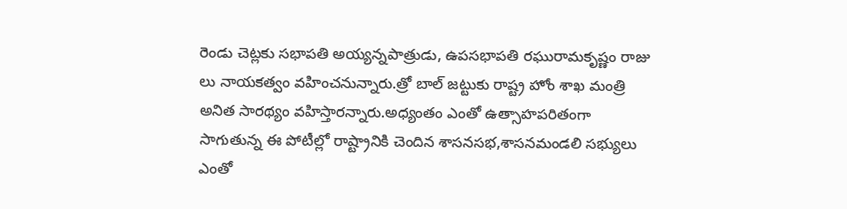రెండు చెట్లకు సభాపతి అయ్యన్నపాత్రుడు, ఉపసభాపతి రఘురామకృష్ణం రాజు లు నాయకత్వం వహించనున్నారు.త్రో బాల్ జట్టుకు రాష్ట్ర హోం శాఖ మంత్రి అనిత సారథ్యం వహిస్తారన్నారు.అధ్యంతం ఎంతో ఉత్సాహపరితంగా సాగుతున్న ఈ పోటీల్లో రాష్ట్రానికి చెందిన శాసనసభ,శాసనమండలి సభ్యులు ఎంతో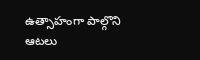ఉత్సాహంగా పాల్గొని ఆటలు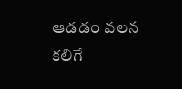ఆడడం వలన కలిగే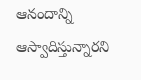ఆనందాన్ని ఆస్వాదిస్తున్నారని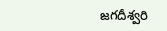జగదీశ్వరి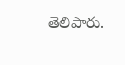తెలిపారు.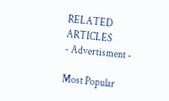RELATED ARTICLES
- Advertisment -

Most Popular